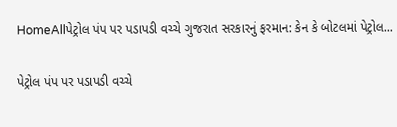HomeAllપેટ્રોલ પંપ પર પડાપડી વચ્ચે ગુજરાત સરકારનું ફરમાન: કેન કે બોટલમાં પેટ્રોલ...

પેટ્રોલ પંપ પર પડાપડી વચ્ચે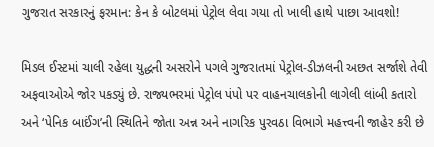ગુજરાત સરકારનું ફરમાન: કેન કે બોટલમાં પેટ્રોલ લેવા ગયા તો ખાલી હાથે પાછા આવશો!

મિડલ ઈસ્ટમાં ચાલી રહેલા યુદ્ધની અસરોને પગલે ગુજરાતમાં પેટ્રોલ-ડીઝલની અછત સર્જાશે તેવી અફવાઓએ જોર પકડ્યું છે. રાજ્યભરમાં પેટ્રોલ પંપો પર વાહનચાલકોની લાગેલી લાંબી કતારો અને ‘પેનિક બાઈંગ’ની સ્થિતિને જોતા અન્ન અને નાગરિક પુરવઠા વિભાગે મહત્ત્વની જાહેર કરી છે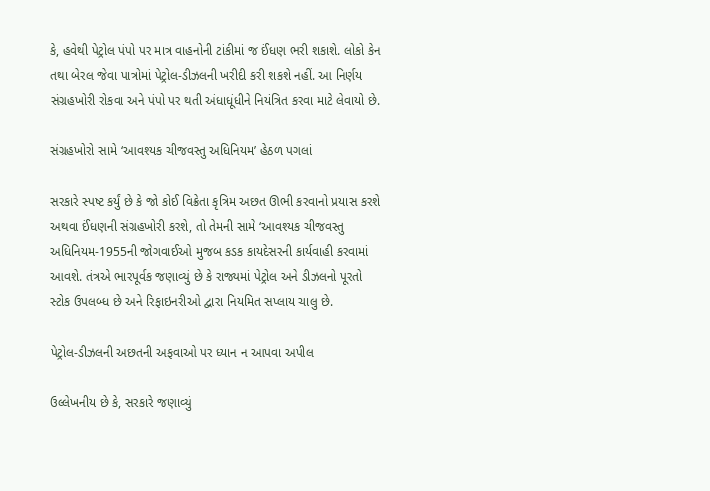કે, હવેથી પેટ્રોલ પંપો પર માત્ર વાહનોની ટાંકીમાં જ ઈંધણ ભરી શકાશે. લોકો કેન તથા બેરલ જેવા પાત્રોમાં પેટ્રોલ-ડીઝલની ખરીદી કરી શકશે નહીં. આ નિર્ણય સંગ્રહખોરી રોકવા અને પંપો પર થતી અંધાધૂંધીને નિયંત્રિત કરવા માટે લેવાયો છે.

સંગ્રહખોરો સામે ‘આવશ્યક ચીજવસ્તુ અધિનિયમ’ હેઠળ પગલાં

સરકારે સ્પષ્ટ કર્યું છે કે જો કોઈ વિક્રેતા કૃત્રિમ અછત ઊભી કરવાનો પ્રયાસ કરશે અથવા ઈંધણની સંગ્રહખોરી કરશે, તો તેમની સામે ‘આવશ્યક ચીજવસ્તુ અધિનિયમ-1955ની જોગવાઈઓ મુજબ કડક કાયદેસરની કાર્યવાહી કરવામાં આવશે. તંત્રએ ભારપૂર્વક જણાવ્યું છે કે રાજ્યમાં પેટ્રોલ અને ડીઝલનો પૂરતો સ્ટોક ઉપલબ્ધ છે અને રિફાઇનરીઓ દ્વારા નિયમિત સપ્લાય ચાલુ છે.

પેટ્રોલ-ડીઝલની અછતની અફવાઓ પર ધ્યાન ન આપવા અપીલ

ઉલ્લેખનીય છે કે, સરકારે જણાવ્યું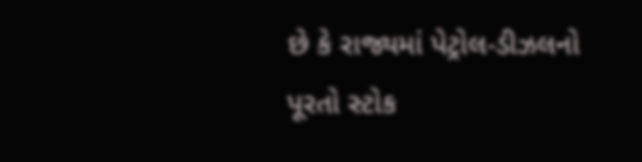છે કે રાજ્યમાં પેટ્રોલ-ડીઝલનો પૂરતો સ્ટોક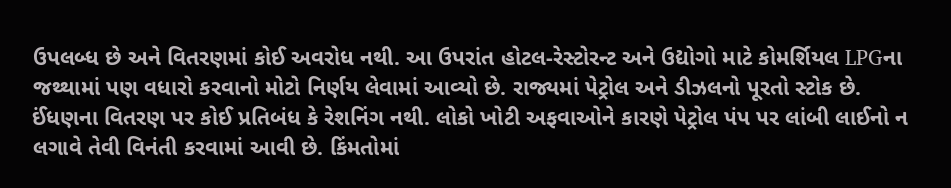ઉપલબ્ધ છે અને વિતરણમાં કોઈ અવરોધ નથી. આ ઉપરાંત હોટલ-રેસ્ટોરન્ટ અને ઉદ્યોગો માટે કોમર્શિયલ LPGના જથ્થામાં પણ વધારો કરવાનો મોટો નિર્ણય લેવામાં આવ્યો છે. રાજ્યમાં પેટ્રોલ અને ડીઝલનો પૂરતો સ્ટોક છે. ઈંધણના વિતરણ પર કોઈ પ્રતિબંધ કે રેશનિંગ નથી. લોકો ખોટી અફવાઓને કારણે પેટ્રોલ પંપ પર લાંબી લાઈનો ન લગાવે તેવી વિનંતી કરવામાં આવી છે. કિંમતોમાં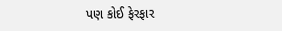પણ કોઈ ફેરફાર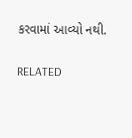કરવામાં આવ્યો નથી.

RELATED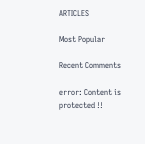ARTICLES

Most Popular

Recent Comments

error: Content is protected !!